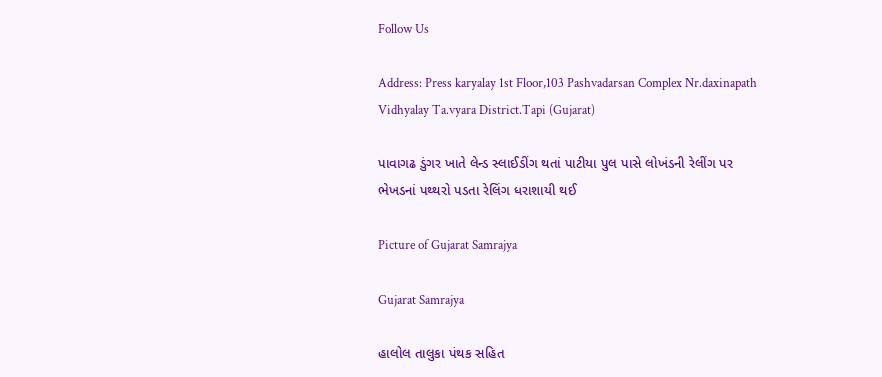Follow Us

Address: Press karyalay 1st Floor,103 Pashvadarsan Complex Nr.daxinapath Vidhyalay Ta.vyara District.Tapi (Gujarat)

પાવાગઢ ડુંગર ખાતે લેન્ડ સ્લાઈડીંગ થતાં પાટીયા પુલ પાસે લોખંડની રેલીંગ પર ભેખડનાં પથ્થરો પડતા રેલિંગ ધરાશાયી થઈ

Picture of Gujarat Samrajya

Gujarat Samrajya

હાલોલ તાલુકા પંથક સહિત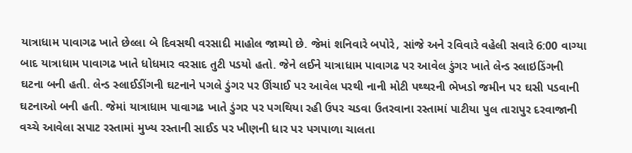યાત્રાધામ પાવાગઢ ખાતે છેલ્લા બે દિવસથી વરસાદી માહોલ જામ્યો છે. જેમાં શનિવારે બપોરે, સાંજે અને રવિવારે વહેલી સવારે 6:00 વાગ્યા બાદ યાત્રાધામ પાવાગઢ ખાતે ધોધમાર વરસાદ તુટી પડયો હતો. જેને લઈને યાત્રાધામ પાવાગઢ પર આવેલ ડુંગર ખાતે લેન્ડ સ્લાઇડિંગની ઘટના બની હતી. લેન્ડ સ્લાઈડીંગની ઘટનાને પગલે ડુંગર પર ઊંચાઈ પર આવેલ પરથી નાની મોટી પથ્થરની ભેખડો જમીન પર ઘસી પડવાની ઘટનાઓ બની હતી. જેમાં યાત્રાધામ પાવાગઢ ખાતે ડુંગર પર પગથિયા રહી ઉપર ચડવા ઉતરવાના રસ્તામાં પાટીયા પુલ તારાપુર દરવાજાની વચ્ચે આવેલા સપાટ રસ્તામાં મુખ્ય રસ્તાની સાઈડ પર ખીણની ધાર પર પગપાળા ચાલતા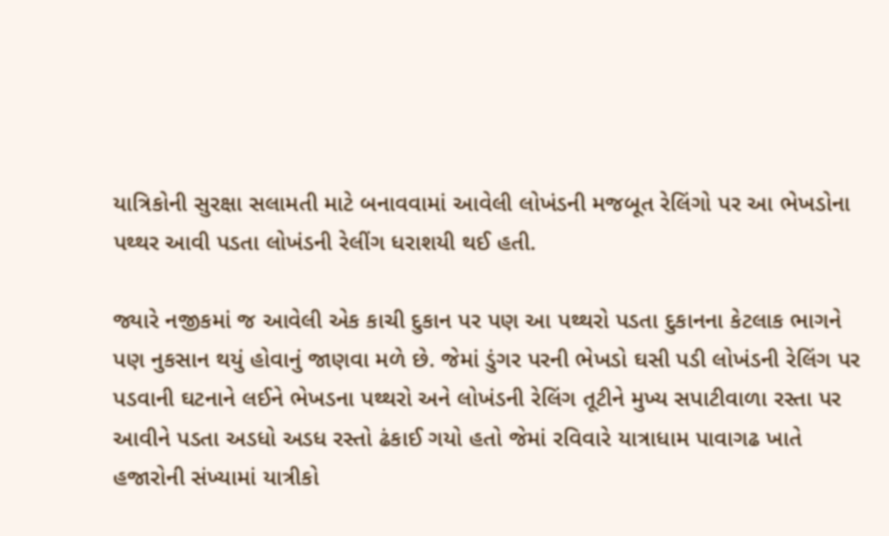યાત્રિકોની સુરક્ષા સલામતી માટે બનાવવામાં આવેલી લોખંડની મજબૂત રેલિંગો પર આ ભેખડોના પથ્થર આવી પડતા લોખંડની રેલીંગ ધરાશયી થઈ હતી.

જ્યારે નજીકમાં જ આવેલી એક કાચી દુકાન પર પણ આ પથ્થરો પડતા દુકાનના કેટલાક ભાગને પણ નુકસાન થયું હોવાનું જાણવા મળે છે. જેમાં ડુંગર પરની ભેખડો ઘસી પડી લોખંડની રેલિંગ પર પડવાની ઘટનાને લઈને ભેખડના પથ્થરો અને લોખંડની રેલિંગ તૂટીને મુખ્ય સપાટીવાળા રસ્તા પર આવીને પડતા અડધો અડધ રસ્તો ઢંકાઈ ગયો હતો જેમાં રવિવારે યાત્રાધામ પાવાગઢ ખાતે હજારોની સંખ્યામાં યાત્રીકો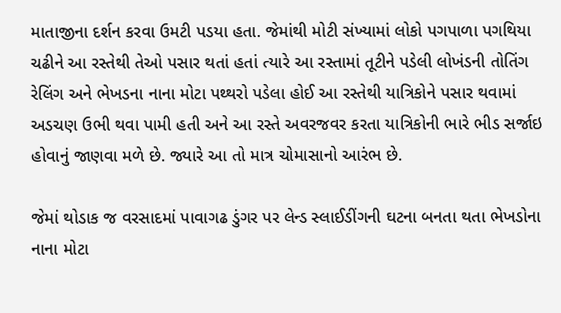માતાજીના દર્શન કરવા ઉમટી પડયા હતા. જેમાંથી મોટી સંખ્યામાં લોકો પગપાળા પગથિયા ચઢીને આ રસ્તેથી તેઓ પસાર થતાં હતાં ત્યારે આ રસ્તામાં તૂટીને પડેલી લોખંડની તોતિંગ રેલિંગ અને ભેખડના નાના મોટા પથ્થરો પડેલા હોઈ આ રસ્તેથી યાત્રિકોને પસાર થવામાં અડચણ ઉભી થવા પામી હતી અને આ રસ્તે અવરજવર કરતા યાત્રિકોની ભારે ભીડ સર્જાઇ હોવાનું જાણવા મળે છે. જ્યારે આ તો માત્ર ચોમાસાનો આરંભ છે.

જેમાં થોડાક જ વરસાદમાં પાવાગઢ ડુંગર પર લેન્ડ સ્લાઈડીંગની ઘટના બનતા થતા ભેખડોના નાના મોટા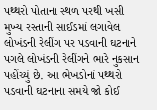પથ્થરો પોતાના સ્થળ પરથી ખસી મુખ્ય રસ્તાની સાઈડમાં લગાવેલ લોખંડની રેલીંગ પર પડવાની ઘટનાને પગલે લોખંડની રેલીંગને ભારે નુકસાન પહોંચ્યું છે. આ ભેખડોનાં પથ્થરો પડવાની ઘટનાના સમયે જો કોઈ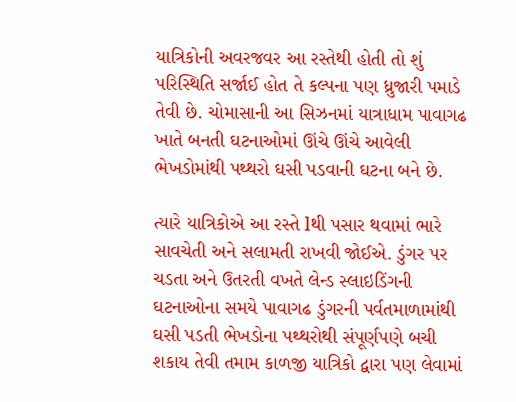યાત્રિકોની અવરજવર આ રસ્તેથી હોતી તો શું પરિસ્થિતિ સર્જાઈ હોત તે કલ્પના પણ ધ્રુજારી પમાડે તેવી છે. ચોમાસાની આ સિઝનમાં યાત્રાધામ પાવાગઢ ખાતે બનતી ઘટનાઓમાં ઊંચે ઊંચે આવેલી ભેખડોમાંથી પથ્થરો ઘસી પડવાની ઘટના બને છે.

ત્યારે યાત્રિકોએ આ રસ્તે lથી પસાર થવામાં ભારે સાવચેતી અને સલામતી રાખવી જોઈએ. ડુંગર પર ચડતા અને ઉતરતી વખતે લેન્ડ સ્લાઇડિંગની ઘટનાઓના સમયે પાવાગઢ ડુંગરની પર્વતમાળામાંથી ઘસી પડતી ભેખડોના પથ્થરોથી સંપૂર્ણપણે બચી શકાય તેવી તમામ કાળજી યાત્રિકો દ્વારા પણ લેવામાં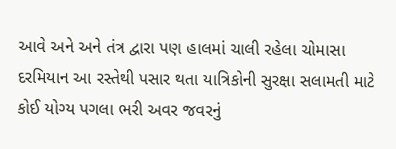આવે અને અને તંત્ર દ્વારા પણ હાલમાં ચાલી રહેલા ચોમાસા દરમિયાન આ રસ્તેથી પસાર થતા યાત્રિકોની સુરક્ષા સલામતી માટે કોઈ યોગ્ય પગલા ભરી અવર જવરનું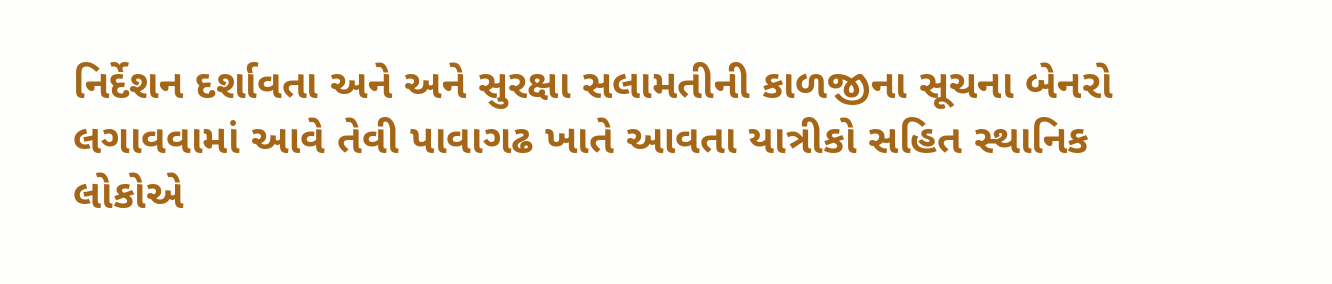નિર્દેશન દર્શાવતા અને અને સુરક્ષા સલામતીની કાળજીના સૂચના બેનરો લગાવવામાં આવે તેવી પાવાગઢ ખાતે આવતા યાત્રીકો સહિત સ્થાનિક લોકોએ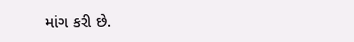માંગ કરી છે.